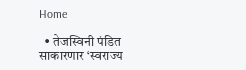Home

  • तेजस्विनी पंडित साकारणार ‘स्वराज्य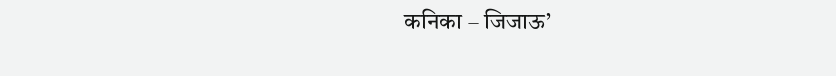कनिका – जिजाऊ’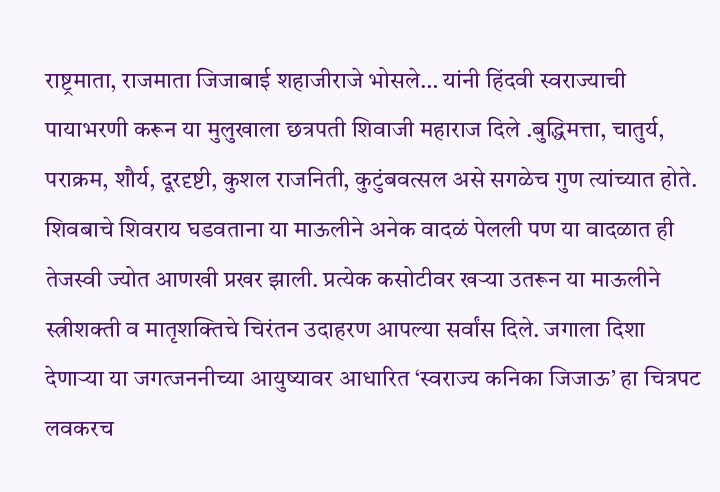राष्ट्रमाता, राजमाता जिजाबाई शहाजीराजे भोसले… यांनी हिंदवी स्वराज्याची पायाभरणी करून या मुलुखाला छत्रपती शिवाजी महाराज दिले .बुद्धिमत्ता, चातुर्य, पराक्रम, शौर्य, दूरदृष्टी, कुशल राजनिती, कुटुंबवत्सल असे सगळेच गुण त्यांच्यात होते. शिवबाचे शिवराय घडवताना या माऊलीने अनेक वादळं पेलली पण या वादळात ही तेजस्वी ज्योत आणखी प्रखर झाली. प्रत्येक कसोटीवर खऱ्या उतरून या माऊलीने स्त्रीशक्ती व मातृशक्तिचे चिरंतन उदाहरण आपल्या सर्वांस दिले. जगाला दिशा देणाऱ्या या जगत्जननीच्या आयुष्यावर आधारित ‘स्वराज्य कनिका जिजाऊ’ हा चित्रपट लवकरच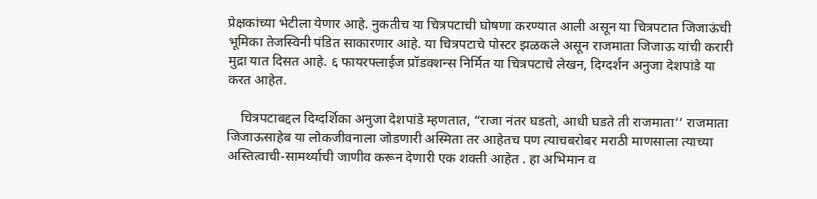प्रेक्षकांच्या भेटीला येणार आहे. नुकतीच या चित्रपटाची घोषणा करण्यात आली असून या चित्रपटात जिजाऊंची भूमिका तेजस्विनी पंडित साकारणार आहे. या चित्रपटाचे पोस्टर झळकले असून राजमाता जिजाऊ यांची करारी मुद्रा यात दिसत आहे. ६ फायरफ्लाईज प्रॉडक्शन्स निर्मित या चित्रपटाचे लेखन, दिग्दर्शन अनुजा देशपांडे या करत आहेत.

    चित्रपटाबद्दल दिग्दर्शिका अनुजा देशपांडे म्हणतात, “राजा नंतर घडतो, आधी घडते ती राजमाता’’ राजमाता जिजाऊसाहेब या लोकजीवनाला जोडणारी अस्मिता तर आहेतच पण त्याचबरोबर मराठी माणसाला त्याच्या अस्तित्वाची-सामर्थ्याची जाणीव करून देणारी एक शक्ती आहेत . हा अभिमान व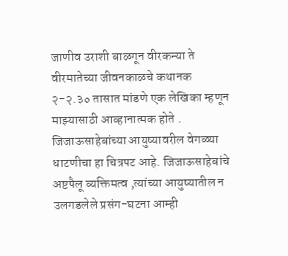जाणीव उराशी बाळगून वीरकन्या ते वीरमातेच्या जीवनकाळचे कथानक २-२.३० तासात मांडणे एक लेखिका म्हणून माझ्यासाठी आव्हानात्मक होते . जिजाऊसाहेबांच्या आयुष्यावरील वेगळ्या धाटणीचा हा चित्रपट आहे. जिजाऊसाहेबांचे अष्टपैलू व्यक्तिमत्व ,त्यांच्या आयुष्यातील न उलगडलेले प्रसंग-घटना आम्ही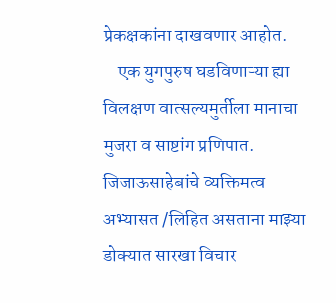प्रेकक्षकांना दाखवणार आहोत.
    एक युगपुरुष घडविणाऱ्या ह्या विलक्षण वात्सल्यमुर्तीला मानाचा मुजरा व साष्टांग प्रणिपात. जिजाऊसाहेबांचे व्यक्तिमत्व अभ्यासत /लिहित असताना माझ्या डोक्यात सारखा विचार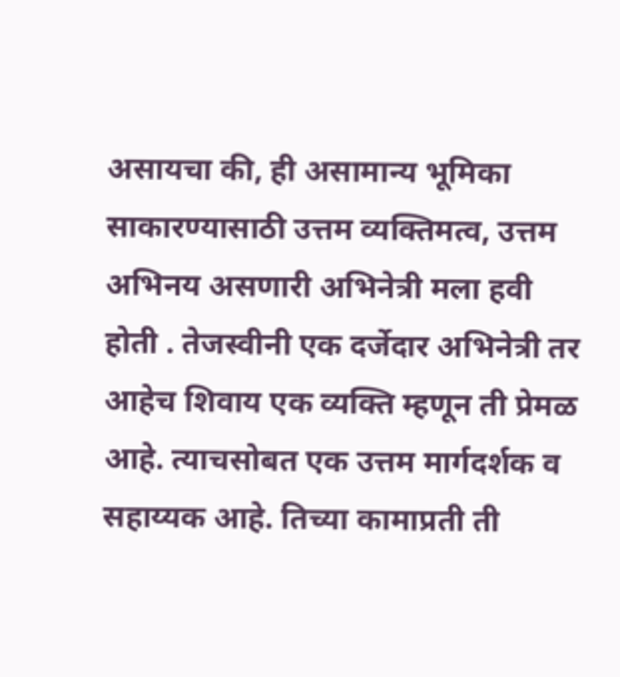असायचा की, ही असामान्य भूमिका साकारण्यासाठी उत्तम व्यक्तिमत्व, उत्तम अभिनय असणारी अभिनेत्री मला हवी होती . तेजस्वीनी एक दर्जेदार अभिनेत्री तर आहेच शिवाय एक व्यक्ति म्हणून ती प्रेमळ आहे. त्याचसोबत एक उत्तम मार्गदर्शक व सहाय्यक आहे. तिच्या कामाप्रती ती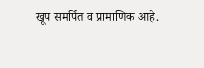खूप समर्पित व प्रामाणिक आहे.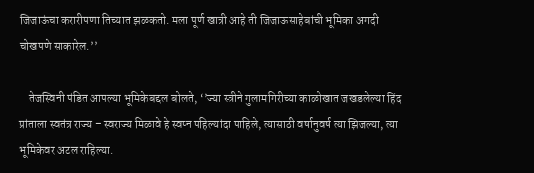जिजाऊंचा करारीपणा तिच्यात झळकतो. मला पूर्ण खात्री आहे ती जिजाऊसाहेबांची भूमिका अगदी चोखपणे साकारेल.’’

    तेजस्विनी पंडित आपल्या भूमिकेबद्दल बोलते, ‘’ज्या स्त्रीने गुलामगिरीच्या काळोखात जखडलेल्या हिंद प्रांताला स्वतंत्र राज्य – स्वराज्य मिळावे हे स्वप्न पहिल्यांदा पाहिले, त्यासाठी वर्षानुवर्ष त्या झिजल्या, त्या भूमिकेवर अटल राहिल्या.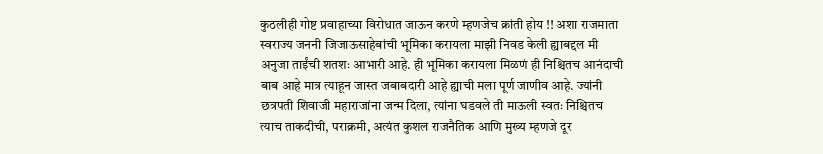कुठलीही गोष्ट प्रवाहाच्या विरोधात जाऊन करणे म्हणजेच क्रांती होय !! अशा राजमाता स्वराज्य जननी जिजाऊसाहेबांची भूमिका करायला माझी निवड केली ह्याबद्दल मी अनुजा ताईंची शतशः आभारी आहे. ही भूमिका करायला मिळणं ही निश्चितच आनंदाची बाब आहे मात्र त्याहून जास्त जबाबदारी आहे ह्याची मला पूर्ण जाणीव आहे. ज्यांनी छत्रपती शिवाजी महाराजांना जन्म दिला, त्यांना घडवले ती माऊली स्वतः निश्चितच त्याच ताकदीची, पराक्रमी, अत्यंत कुशल राजनैतिक आणि मुख्य म्हणजे दूर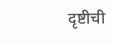दृष्टीची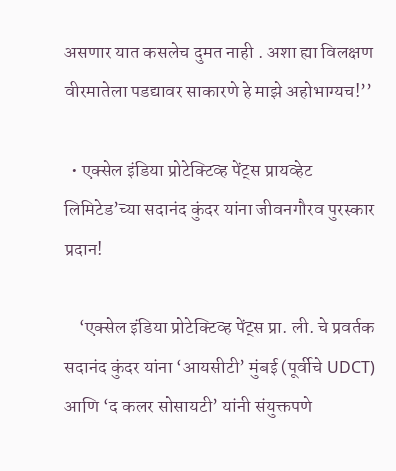असणार यात कसलेच दुमत नाही . अशा ह्या विलक्षण वीरमातेला पडद्यावर साकारणे हे माझे अहोभाग्यच!’’

  • एक्सेल इंडिया प्रोटेक्टिव्ह पेंट्स प्रायव्हेट लिमिटेड’च्या सदानंद कुंदर यांना जीवनगौरव पुरस्कार प्रदान!

    ‘एक्सेल इंडिया प्रोटेक्टिव्ह पेंट्स प्रा. ली. चे प्रवर्तक सदानंद कुंदर यांना ‘आयसीटी’ मुंबई (पूर्वीचे UDCT) आणि ‘द कलर सोसायटी’ यांनी संयुक्तपणे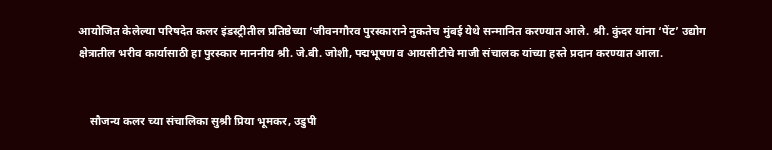आयोजित केलेल्या परिषदेत कलर इंडस्ट्रीतील प्रतिष्ठेच्या ‘जीवनगौरव पुरस्काराने नुकतेच मुंबई येथे सन्मानित करण्यात आले. श्री. कुंदर यांना ‘पेंट’ उद्योग क्षेत्रातील भरीव कार्यासाठी हा पुरस्कार माननीय श्री. जे.बी. जोशी, पद्मभूषण व आयसीटीचे माजी संचालक यांच्या हस्ते प्रदान करण्यात आला.


    सौजन्य कलर च्या संचालिका सुश्री प्रिया भूमकर, उडुपी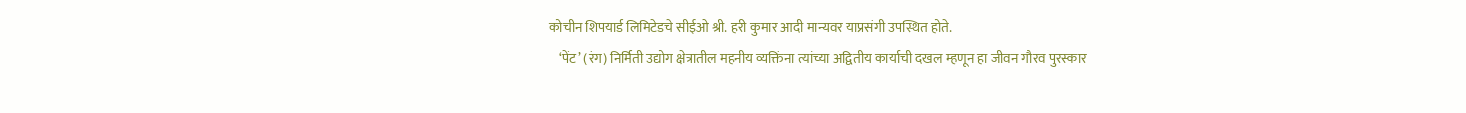कोचीन शिपयार्ड लिमिटेडचे सीईओ श्री. हरी कुमार आदी मान्यवर याप्रसंगी उपस्थित होते.
    ‘पेंट’ (रंग) निर्मिती उद्योग क्षेत्रातील महनीय व्यक्तिंना त्यांच्या अद्वितीय कार्याची दखल म्हणून हा जीवन गौरव पुरस्कार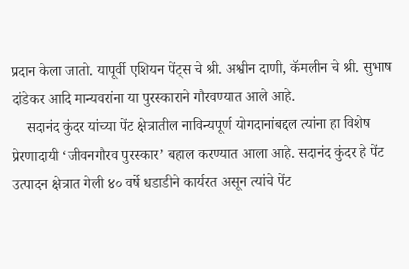प्रदान केला जातो. यापूर्वी एशियन पेंट्स चे श्री. अश्वीन दाणी, कॅमलीन चे श्री. सुभाष दांडेकर आदि मान्यवरांना या पुरस्काराने गौरवण्यात आले आहे.
    सदानंद कुंदर यांच्या पेंट क्षेत्रातील नाविन्यपूर्ण योगदानांबद्दल त्यांना हा विशेष प्रेरणादायी ‘जीवनगौरव पुरस्कार’ बहाल करण्यात आला आहे. सदानंद कुंदर हे पेंट उत्पादन क्षेत्रात गेली ४० वर्षे धडाडीने कार्यरत असून त्यांचे पेंट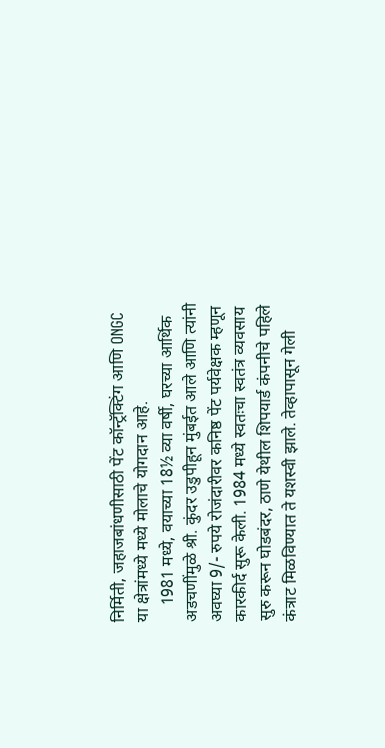निर्मिती, जहाजबांधणीसाठी पेंट कॉन्ट्रॅक्टिंग आणि ONGC या क्षेत्रांमध्ये मध्ये मोलाचे योगदान आहे.
    1981 मध्ये, वयाच्या 18½ व्या वर्षी, घरच्या आर्थिक अडचणींमुळे श्री. कुंदर उडुपीहून मुंबईत आले आणि त्यांनी अवघ्या 9/- रुपये रोजंदारीवर कनिष्ठ पेंट पर्यवेक्षक म्हणून कारकीर्द सुरू केली. 1984 मध्ये स्वतःचा स्वतंत्र व्यवसाय सुरु करून घोडबंदर, ठाणे येथील शिपयार्ड कंपनीचे पहिले कंत्राट मिळविण्यात ते यशस्वी झाले. तेव्हापासून गेली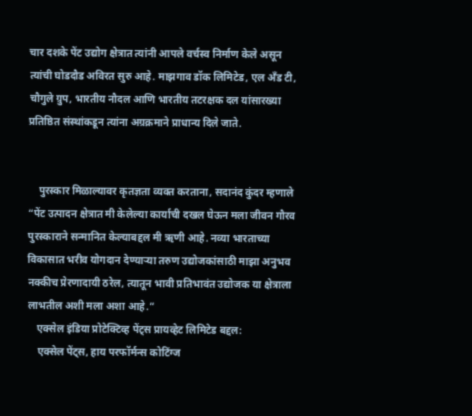चार दशके पेंट उद्योग क्षेत्रात त्यांनी आपले वर्चस्व निर्माण केले असून त्यांची घोडदौड अविरत सुरु आहे. माझगाव डॉक लिमिटेड, एल अँड टी, चौगुले ग्रुप, भारतीय नौदल आणि भारतीय तटरक्षक दल यांसारख्या प्रतिष्ठित संस्थांकडून त्यांना अग्रक्रमाने प्राधान्य दिले जाते.


    पुरस्कार मिळाल्यावर कृतज्ञता व्यक्त करताना, सदानंद कुंदर म्हणाले “पेंट उत्पादन क्षेत्रात मी केलेल्या कार्याची दखल घेऊन मला जीवन गौरव पुरस्काराने सन्मानित केल्याबद्दल मी ऋणी आहे. नव्या भारताच्या विकासात भरीव योगदान देण्याऱ्या तरुण उद्योजकांसाठी माझा अनुभव नक्कीच प्रेरणादायी ठरेल, त्यातून भावी प्रतिभावंत उद्योजक या क्षेत्राला लाभतील अशी मला अशा आहे.”
    एक्सेल इंडिया प्रोटेक्टिव्ह पेंट्स प्रायव्हेट लिमिटेड बद्दल:
    एक्सेल पेंट्स, हाय परफॉर्मन्स कोटिंग्ज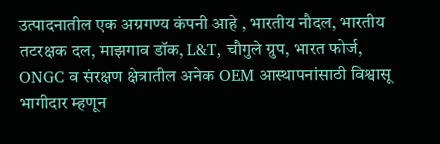उत्पादनातील एक अग्रगण्य कंपनी आहे , भारतीय नौदल, भारतीय तटरक्षक दल, माझगाव डॉक, L&T, चौगुले ग्रुप, भारत फोर्ज, ONGC व संरक्षण क्षेत्रातील अनेक OEM आस्थापनांसाठी विश्वासू भागीदार म्हणून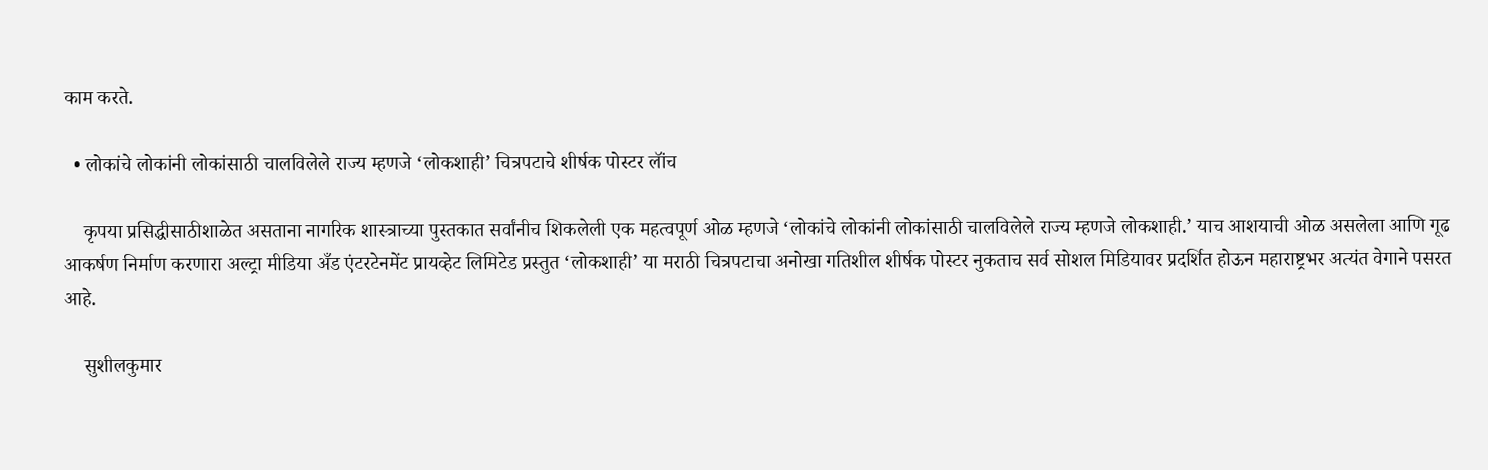काम करते.

  • लोकांचे लोकांनी लोकांसाठी चालविलेले राज्य म्हणजे ‘लोकशाही’ चित्रपटाचे शीर्षक पोस्टर लॉंच

    कृपया प्रसिद्धीसाठीशाळेत असताना नागरिक शास्त्राच्या पुस्तकात सर्वांनीच शिकलेली एक महत्वपूर्ण ओळ म्हणजे ‘लोकांचे लोकांनी लोकांसाठी चालविलेले राज्य म्हणजे लोकशाही.’ याच आशयाची ओळ असलेला आणि गूढ आकर्षण निर्माण करणारा अल्ट्रा मीडिया अँड एंटरटेनमेंट प्रायव्हेट लिमिटेड प्रस्तुत ‘लोकशाही’ या मराठी चित्रपटाचा अनोखा गतिशील शीर्षक पोस्टर नुकताच सर्व सोशल मिडियावर प्रदर्शित होऊन महाराष्ट्रभर अत्यंत वेगाने पसरत आहे.

    सुशीलकुमार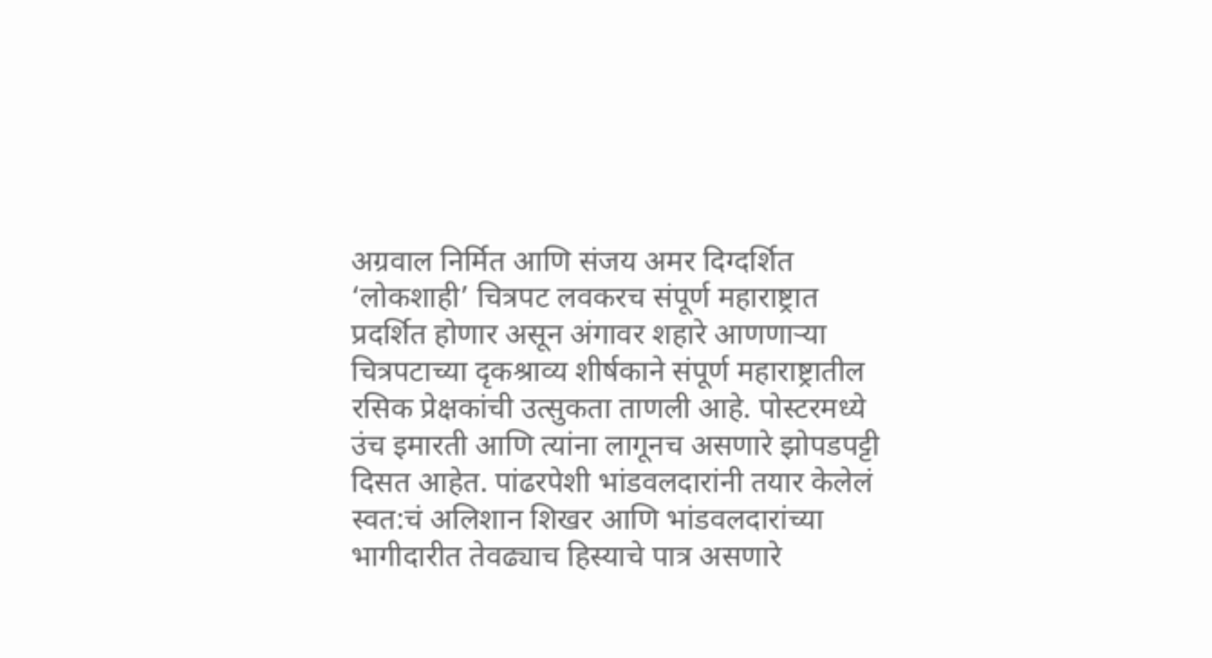अग्रवाल निर्मित आणि संजय अमर दिग्दर्शित ‘लोकशाही’ चित्रपट लवकरच संपूर्ण महाराष्ट्रात प्रदर्शित होणार असून अंगावर शहारे आणणाऱ्या चित्रपटाच्या दृकश्राव्य शीर्षकाने संपूर्ण महाराष्ट्रातील रसिक प्रेक्षकांची उत्सुकता ताणली आहे. पोस्टरमध्ये उंच इमारती आणि त्यांना लागूनच असणारे झोपडपट्टी दिसत आहेत. पांढरपेशी भांडवलदारांनी तयार केलेलं स्वत:चं अलिशान शिखर आणि भांडवलदारांच्या भागीदारीत तेवढ्याच हिस्याचे पात्र असणारे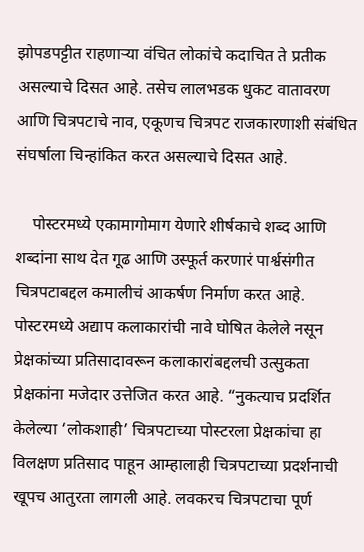झोपडपट्टीत राहणाऱ्या वंचित लोकांचे कदाचित ते प्रतीक असल्याचे दिसत आहे. तसेच लालभडक धुकट वातावरण आणि चित्रपटाचे नाव, एकूणच चित्रपट राजकारणाशी संबंधित संघर्षाला चिन्हांकित करत असल्याचे दिसत आहे.

    पोस्टरमध्ये एकामागोमाग येणारे शीर्षकाचे शब्द आणि शब्दांना साथ देत गूढ आणि उस्फूर्त करणारं पार्श्वसंगीत चित्रपटाबद्दल कमालीचं आकर्षण निर्माण करत आहे. पोस्टरमध्ये अद्याप कलाकारांची नावे घोषित केलेले नसून प्रेक्षकांच्या प्रतिसादावरून कलाकारांबद्दलची उत्सुकता प्रेक्षकांना मजेदार उत्तेजित करत आहे. “नुकत्याच प्रदर्शित केलेल्या ‘लोकशाही’ चित्रपटाच्या पोस्टरला प्रेक्षकांचा हा विलक्षण प्रतिसाद पाहून आम्हालाही चित्रपटाच्या प्रदर्शनाची खूपच आतुरता लागली आहे. लवकरच चित्रपटाचा पूर्ण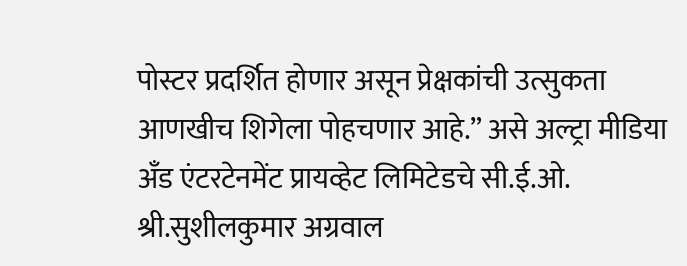पोस्टर प्रदर्शित होणार असून प्रेक्षकांची उत्सुकता आणखीच शिगेला पोहचणार आहे.” असे अल्ट्रा मीडिया अँड एंटरटेनमेंट प्रायव्हेट लिमिटेडचे सी.ई.ओ. श्री.सुशीलकुमार अग्रवाल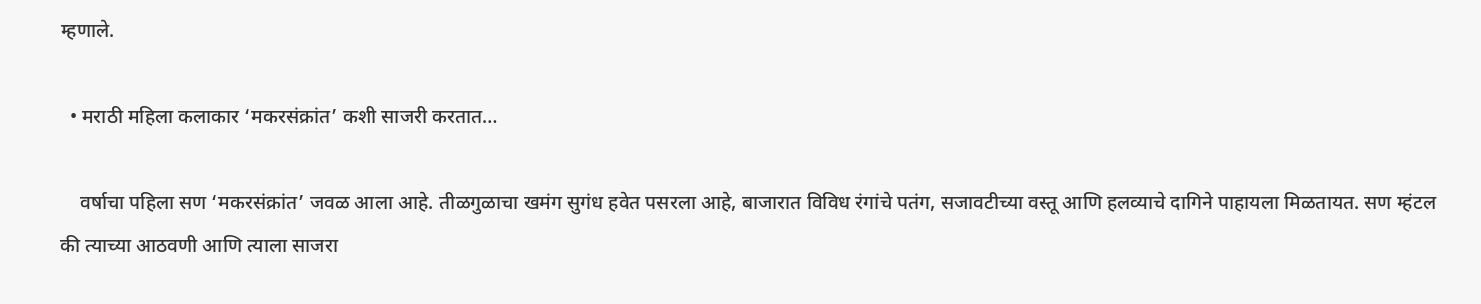म्हणाले.

  • मराठी महिला कलाकार ‘मकरसंक्रांत’ कशी साजरी करतात…

    वर्षाचा पहिला सण ‘मकरसंक्रांत’ जवळ आला आहे. तीळगुळाचा खमंग सुगंध हवेत पसरला आहे, बाजारात विविध रंगांचे पतंग, सजावटीच्या वस्तू आणि हलव्याचे दागिने पाहायला मिळतायत. सण म्हंटल की त्याच्या आठवणी आणि त्याला साजरा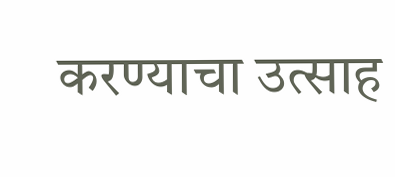करण्याचा उत्साह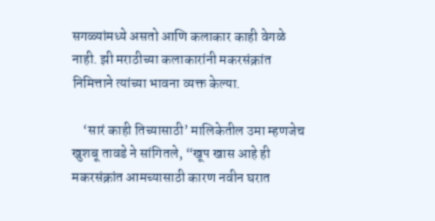सगळ्यांमध्ये असतो आणि कलाकार काही वेगळे नाही. झी मराठीच्या कलाकारांनी मकरसंक्रांत निमित्ताने त्यांच्या भावना व्यक्त केल्या.

    ‘सारं काही तिच्यासाठी’ मालिकेतील उमा म्हणजेच खुशबू तावडे ने सांगितले, “खूप खास आहे ही मकरसंक्रांत आमच्यासाठी कारण नवीन घरात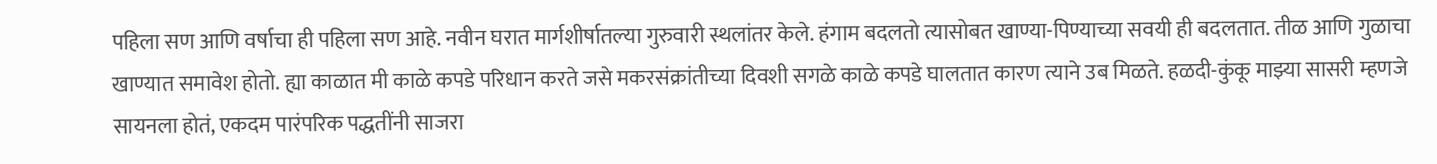पहिला सण आणि वर्षाचा ही पहिला सण आहे. नवीन घरात मार्गशीर्षातल्या गुरुवारी स्थलांतर केले. हंगाम बदलतो त्यासोबत खाण्या-पिण्याच्या सवयी ही बदलतात. तीळ आणि गुळाचा खाण्यात समावेश होतो. ह्या काळात मी काळे कपडे परिधान करते जसे मकरसंक्रांतीच्या दिवशी सगळे काळे कपडे घालतात कारण त्याने उब मिळते. हळदी-कुंकू माझ्या सासरी म्हणजे सायनला होतं, एकदम पारंपरिक पद्धतींनी साजरा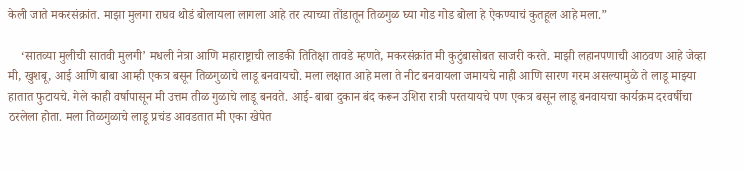केली जाते मकरसंक्रांत. माझा मुलगा राघव थोडं बोलायला लागला आहे तर त्याच्या तोंडातून तिळगुळ घ्या गोड गोड बोला हे ऐकण्याचं कुतहूल आहे मला.”

    ‘सातव्या मुलीची सातवी मुलगी’ मधली नेत्रा आणि महाराष्ट्राची लाडकी तितिक्षा तावडे म्हणते, मकरसंक्रांत मी कुटुंबासोबत साजरी करते. माझी लहानपणाची आठवण आहे जेव्हा मी, खुशबू, आई आणि बाबा आम्ही एकत्र बसून तिळगुळाचे लाडू बनवायचो. मला लक्षात आहे मला ते नीट बनवायला जमायचे नाही आणि सारण गरम असल्यामुळे ते लाडू माझ्या हातात फुटायचे. गेले काही वर्षापासून मी उत्तम तीळ गुळाचे लाडू बनवते. आई- बाबा दुकान बंद करून उशिरा रात्री परतयायचे पण एकत्र बसून लाडू बनवायचा कार्यक्रम दरवर्षीचा ठरलेला होता. मला तिळगुळाचे लाडू प्रचंड आवडतात मी एका खेपेत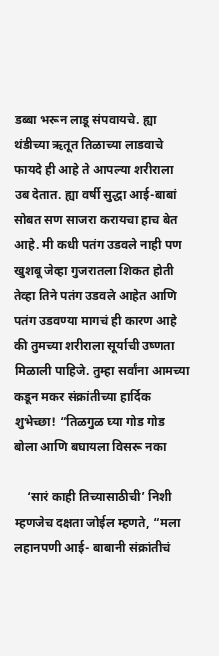डब्बा भरून लाडू संपवायचे. ह्या थंडीच्या ऋतूत तिळाच्या लाडवाचे फायदे ही आहे ते आपल्या शरीराला उब देतात. ह्या वर्षी सुद्धा आई-बाबां सोबत सण साजरा करायचा हाच बेत आहे. मी कधी पतंग उडवले नाही पण खुशबू जेव्हा गुजरातला शिकत होती तेव्हा तिने पतंग उडवले आहेत आणि पतंग उडवण्या मागचं ही कारण आहे की तुमच्या शरीराला सूर्याची उष्णता मिळाली पाहिजे. तुम्हा सर्वांना आमच्या कडून मकर संक्रांतीच्या हार्दिक शुभेच्छा! “तिळगुळ घ्या गोड गोड बोला आणि बघायला विसरू नका

    ‘सारं काही तिच्यासाठीची’ निशी म्हणजेच दक्षता जोईल म्हणते, “मला लहानपणी आई- बाबानी संक्रांतीचं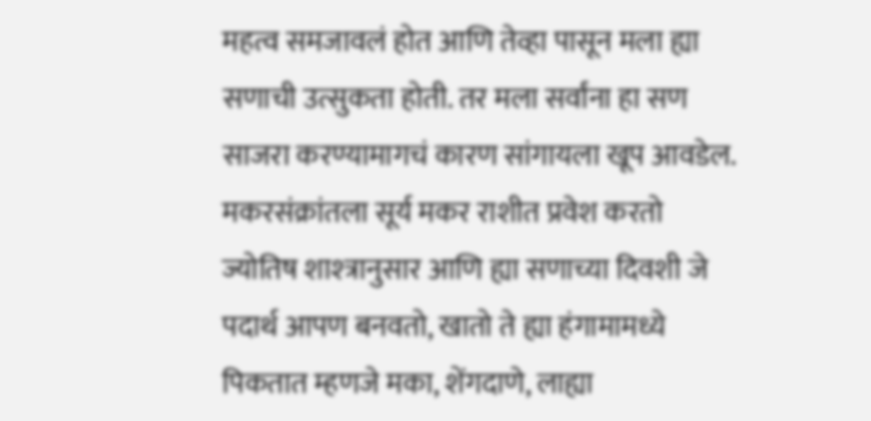महत्व समजावलं होत आणि तेव्हा पासून मला ह्या सणाची उत्सुकता होती. तर मला सर्वांना हा सण साजरा करण्यामागचं कारण सांगायला खूप आवडेल. मकरसंक्रांतला सूर्य मकर राशीत प्रवेश करतो ज्योतिष शाश्त्रानुसार आणि ह्या सणाच्या दिवशी जे पदार्थ आपण बनवतो, खातो ते ह्या हंगामामध्ये पिकतात म्हणजे मका, शेंगदाणे, लाह्या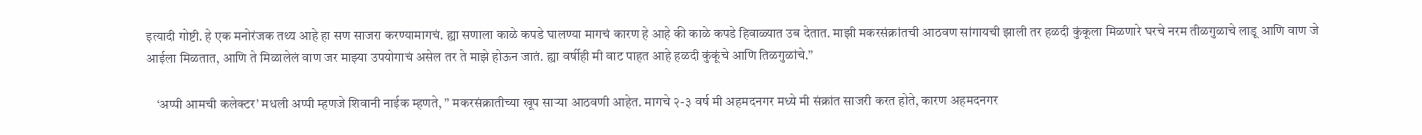इत्यादी गोष्टी. हे एक मनोरंजक तथ्य आहे हा सण साजरा करण्यामागचं. ह्या सणाला काळे कपडे घालण्या मागचं कारण हे आहे की काळे कपडे हिवाळ्यात उब देतात. माझी मकरसंक्रांतची आठवण सांगायची झाली तर हळदी कुंकूला मिळणारे घरचे नरम तीळगुळाचे लाडू आणि वाण जे आईला मिळतात, आणि ते मिळालेलं वाण जर माझ्या उपयोगाचं असेल तर ते माझे होऊन जातं. ह्या वर्षीही मी वाट पाहत आहे हळदी कुंकूंचे आणि तिळगुळांचे.”

    ‘अप्पी आमची कलेक्टर’ मधली अप्पी म्हणजे शिवानी नाईक म्हणते, ” मकरसंक्रातीच्या खूप साऱ्या आठवणी आहेत. मागचे २-३ वर्ष मी अहमदनगर मध्ये मी संक्रांत साजरी करत होते, कारण अहमदनगर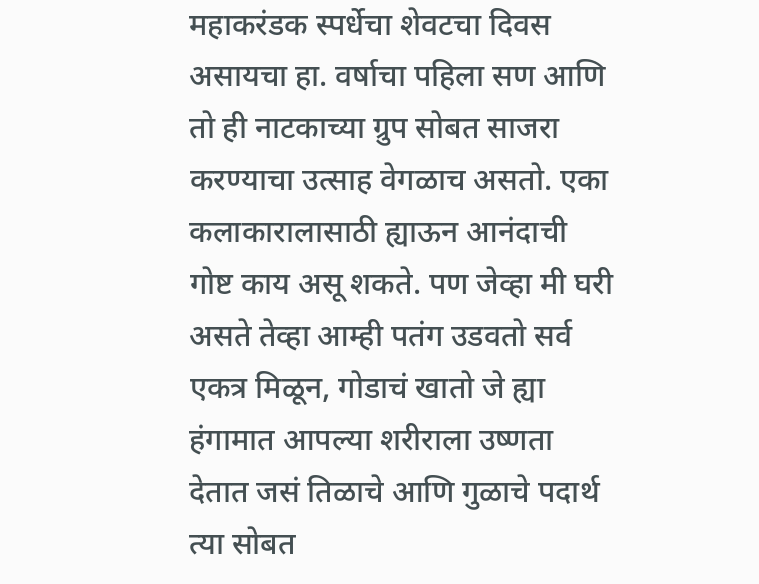महाकरंडक स्पर्धेचा शेवटचा दिवस असायचा हा. वर्षाचा पहिला सण आणि तो ही नाटकाच्या ग्रुप सोबत साजरा करण्याचा उत्साह वेगळाच असतो. एका कलाकारालासाठी ह्याऊन आनंदाची गोष्ट काय असू शकते. पण जेव्हा मी घरी असते तेव्हा आम्ही पतंग उडवतो सर्व एकत्र मिळून, गोडाचं खातो जे ह्या हंगामात आपल्या शरीराला उष्णता देतात जसं तिळाचे आणि गुळाचे पदार्थ त्या सोबत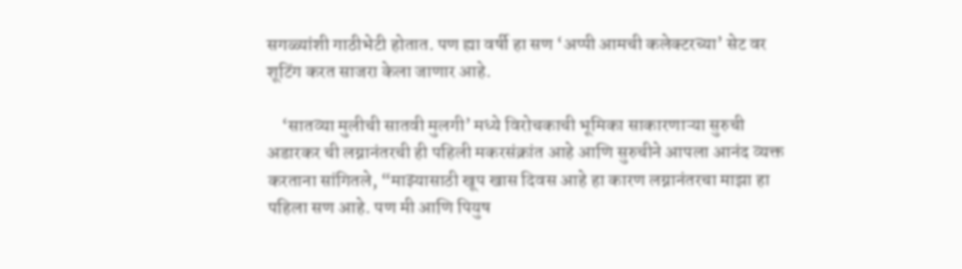सगळ्यांशी गाठीभेटी होतात. पण ह्या वर्षी हा सण ‘अप्पी आमची कलेक्टरच्या’ सेट वर शूटिंग करत साजरा केला जाणार आहे.

    ‘सातव्या मुलीची सातवी मुलगी’ मध्ये विरोचकाची भूमिका साकारणाऱ्या सुरुची अडारकर ची लग्नानंतरची ही पहिली मकरसंक्रांत आहे आणि सुरुचीने आपला आनंद व्यक्त करताना सांगितले, “माझ्यासाठी खूप खास दिवस आहे हा कारण लग्नानंतरचा माझा हा पहिला सण आहे. पण मी आणि पियुष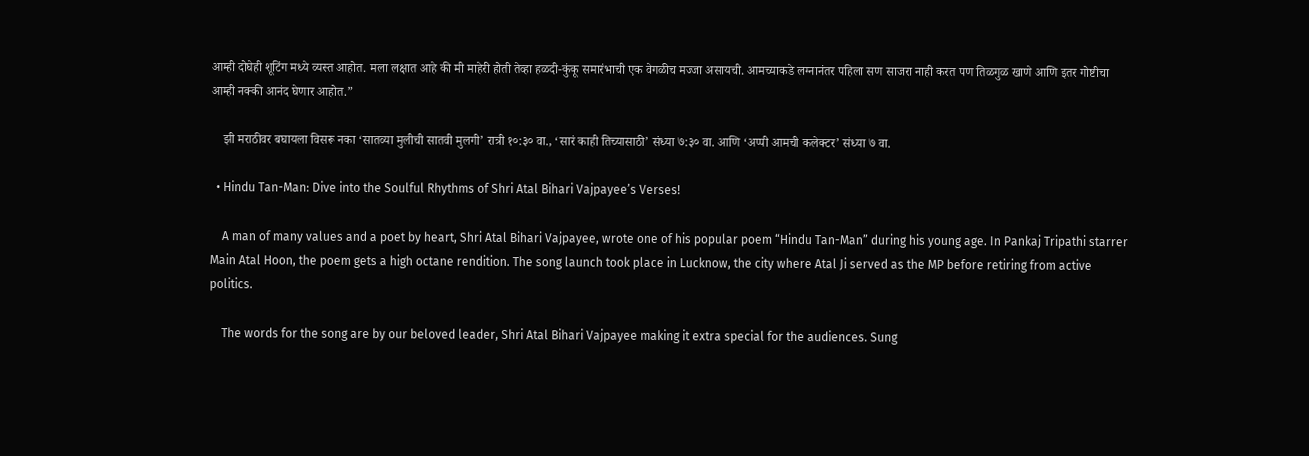आम्ही दोघेही शूटिंग मध्ये व्यस्त आहोत. मला लक्षात आहे की मी माहेरी होती तेव्हा हळदी-कुंकू समारंभाची एक वेगळीच मज्जा असायची. आमच्याकडे लग्नानंतर पहिला सण साजरा नाही करत पण तिळगुळ खाणे आणि इतर गोष्टीचा आम्ही नक्की आनंद घेणार आहोत.”

    झी मराठीवर बघायला विसरू नका ‘सातव्या मुलीची सातवी मुलगी’ रात्री १०:३० वा., ‘सारं काही तिच्यासाठी’ संध्या ७:३० वा. आणि ‘अप्पी आमची कलेक्टर’ संध्या ७ वा.

  • Hindu Tan-Man: Dive into the Soulful Rhythms of Shri Atal Bihari Vajpayee’s Verses!

    A man of many values and a poet by heart, Shri Atal Bihari Vajpayee, wrote one of his popular poem “Hindu Tan-Man” during his young age. In Pankaj Tripathi starrer Main Atal Hoon, the poem gets a high octane rendition. The song launch took place in Lucknow, the city where Atal Ji served as the MP before retiring from active politics.

    The words for the song are by our beloved leader, Shri Atal Bihari Vajpayee making it extra special for the audiences. Sung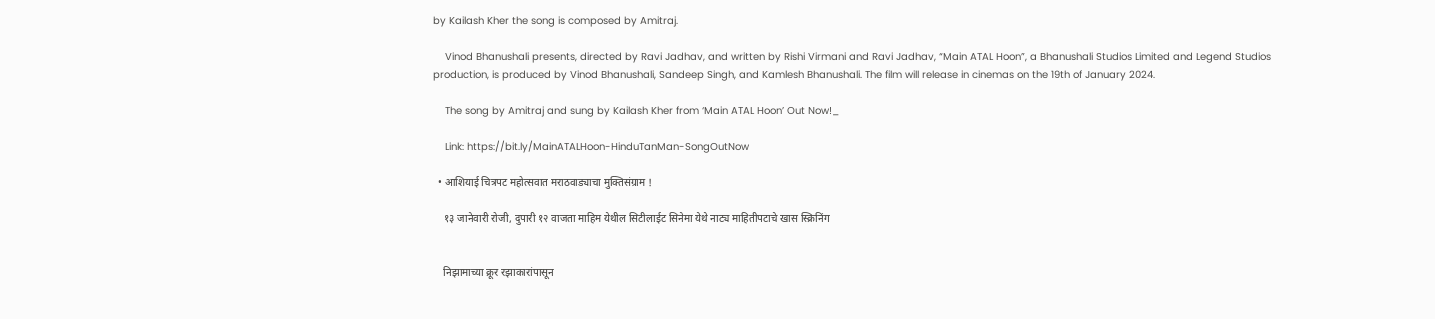by Kailash Kher the song is composed by Amitraj.

    Vinod Bhanushali presents, directed by Ravi Jadhav, and written by Rishi Virmani and Ravi Jadhav, “Main ATAL Hoon”, a Bhanushali Studios Limited and Legend Studios production, is produced by Vinod Bhanushali, Sandeep Singh, and Kamlesh Bhanushali. The film will release in cinemas on the 19th of January 2024.

    The song by Amitraj and sung by Kailash Kher from ‘Main ATAL Hoon’ Out Now!_

    Link: https://bit.ly/MainATALHoon-HinduTanMan-SongOutNow

  • आशियाई चित्रपट महोत्सवात मराठवाड्याचा मुक्तिसंग्राम !

    १३ जानेवारी रोजी, दुपारी १२ वाजता माहिम येथील सिटीलाईट सिनेमा येथे नाट्य माहितीपटाचे खास स्क्रिनिंग


    निझामाच्या क्रूर रझाकारांपासून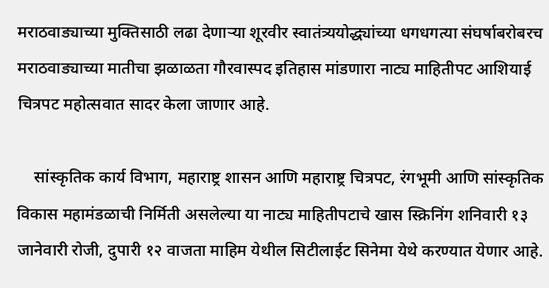मराठवाड्याच्या मुक्तिसाठी लढा देणाऱ्या शूरवीर स्वातंत्र्ययोद्ध्यांच्या धगधगत्या संघर्षाबरोबरच मराठवाड्याच्या मातीचा झळाळता गौरवास्पद इतिहास मांडणारा नाट्य माहितीपट आशियाई चित्रपट महोत्सवात सादर केला जाणार आहे.

    सांस्कृतिक कार्य विभाग, महाराष्ट्र शासन आणि महाराष्ट्र चित्रपट, रंगभूमी आणि सांस्कृतिक विकास महामंडळाची निर्मिती असलेल्या या नाट्य माहितीपटाचे खास स्क्रिनिंग शनिवारी १३ जानेवारी रोजी, दुपारी १२ वाजता माहिम येथील सिटीलाईट सिनेमा येथे करण्यात येणार आहे.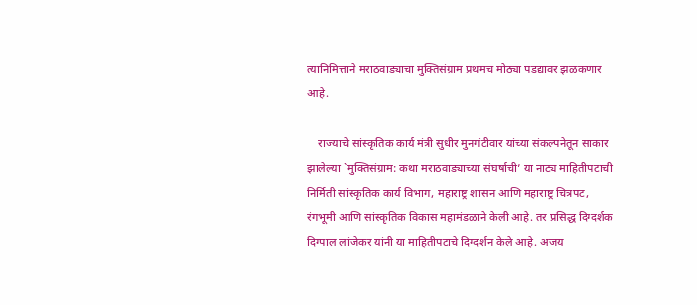त्यानिमित्ताने मराठवाड्याचा मुक्तिसंग्राम प्रथमच मोठ्या पडद्यावर झळकणार आहे.

    राज्याचे सांस्कृतिक कार्य मंत्री सुधीर मुनगंटीवार यांच्या संकल्पनेतून साकार झालेल्या `मुक्तिसंग्राम: कथा मराठवाड्याच्या संघर्षाची’ या नाट्य माहितीपटाची निर्मिती सांस्कृतिक कार्य विभाग, महाराष्ट्र शासन आणि महाराष्ट्र चित्रपट, रंगभूमी आणि सांस्कृतिक विकास महामंडळाने केली आहे. तर प्रसिद्ध दिग्दर्शक दिग्पाल लांजेकर यांनी या माहितीपटाचे दिग्दर्शन केले आहे. अजय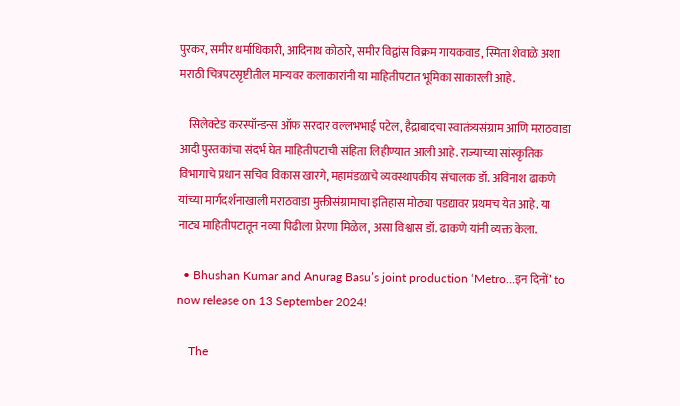पुरकर, समीर धर्माधिकारी, आदिनाथ कोठारे, समीर विद्वांस विक्रम गायकवाड, स्मिता शेवाळे अशा मराठी चित्रपटसृष्टीतील मान्यवर कलाकारांनी या माहितीपटात भूमिका साकारली आहे.

    सिलेक्टेड करस्पॉन्डन्स ऑफ सरदार वल्लभभाई पटेल, हैद्राबादचा स्वातंत्र्यसंग्राम आणि मराठवाडा आदी पुस्तकांचा संदर्भ घेत माहितीपटाची संहिता लिहीण्यात आली आहे. राज्याच्या सांस्कृतिक विभागाचे प्रधान सचिव विकास खारगे, महामंडळाचे व्यवस्थापकीय संचालक डॉ. अविनाश ढाकणे यांच्या मार्गदर्शनाखाली मराठवाडा मुक्तीसंग्रामाचा इतिहास मोठ्या पडद्यावर प्रथमच येत आहे. या नाट्य माहितीपटातून नव्या पिढीला प्रेरणा मिळेल, असा विश्वास डॉ. ढाकणे यांनी व्यक्त केला.

  • Bhushan Kumar and Anurag Basu’s joint production ‘Metro…इन दिनों’ to now release on 13 September 2024!

    The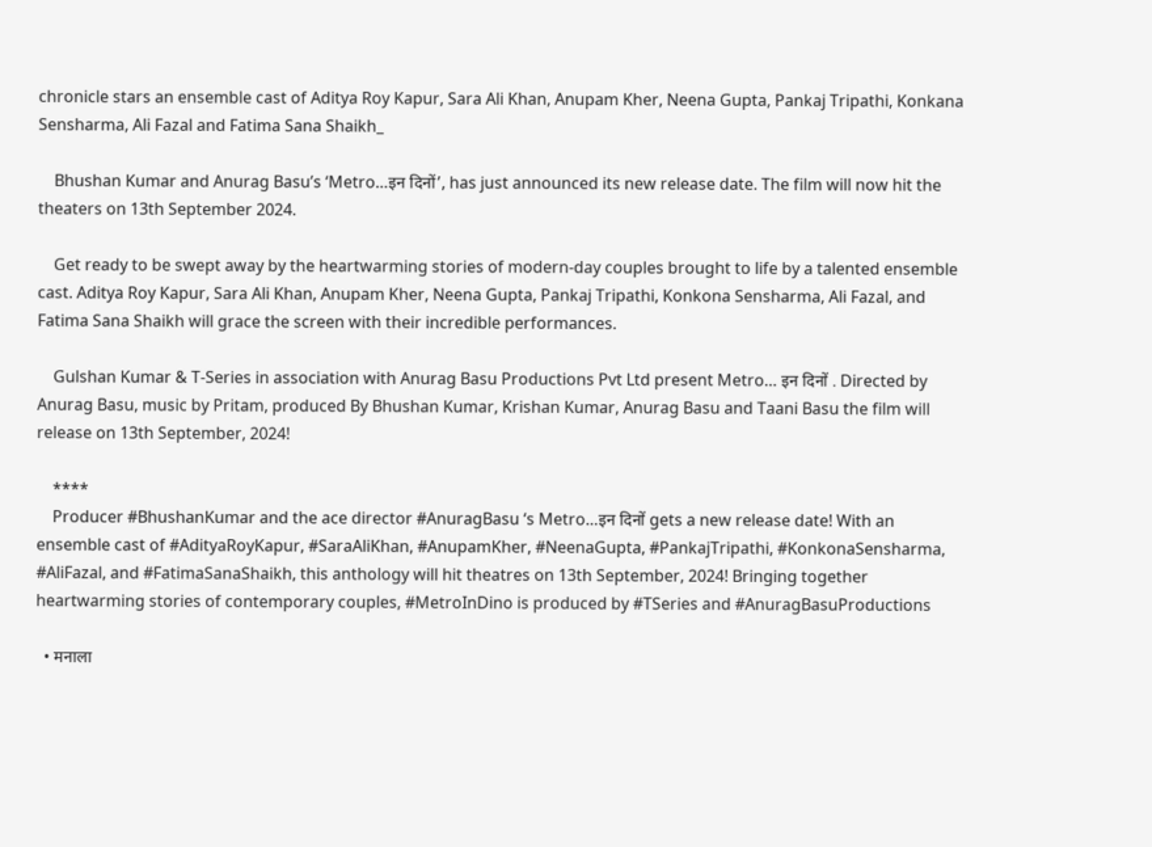chronicle stars an ensemble cast of Aditya Roy Kapur, Sara Ali Khan, Anupam Kher, Neena Gupta, Pankaj Tripathi, Konkana Sensharma, Ali Fazal and Fatima Sana Shaikh_

    Bhushan Kumar and Anurag Basu’s ‘Metro…इन दिनों’, has just announced its new release date. The film will now hit the theaters on 13th September 2024.

    Get ready to be swept away by the heartwarming stories of modern-day couples brought to life by a talented ensemble cast. Aditya Roy Kapur, Sara Ali Khan, Anupam Kher, Neena Gupta, Pankaj Tripathi, Konkona Sensharma, Ali Fazal, and Fatima Sana Shaikh will grace the screen with their incredible performances.

    Gulshan Kumar & T-Series in association with Anurag Basu Productions Pvt Ltd present Metro… इन दिनों . Directed by Anurag Basu, music by Pritam, produced By Bhushan Kumar, Krishan Kumar, Anurag Basu and Taani Basu the film will release on 13th September, 2024!

    ****
    Producer #BhushanKumar and the ace director #AnuragBasu ‘s Metro…इन दिनों gets a new release date! With an ensemble cast of #AdityaRoyKapur, #SaraAliKhan, #AnupamKher, #NeenaGupta, #PankajTripathi, #KonkonaSensharma, #AliFazal, and #FatimaSanaShaikh, this anthology will hit theatres on 13th September, 2024! Bringing together heartwarming stories of contemporary couples, #MetroInDino is produced by #TSeries and #AnuragBasuProductions

  • मनाला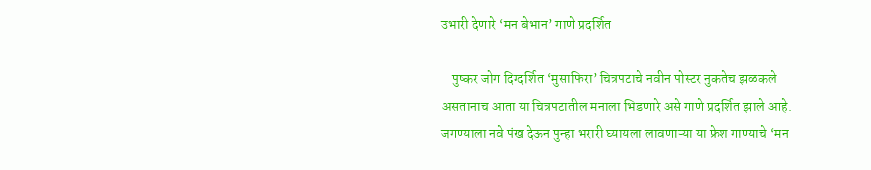उभारी देणारे ‘मन बेभान’ गाणे प्रदर्शित

    पुष्कर जोग दिग्दर्शित ‘मुसाफिरा’ चित्रपटाचे नवीन पोस्टर नुकतेच झळकले असतानाच आता या चित्रपटातील मनाला भिडणारे असे गाणे प्रदर्शित झाले आहे. जगण्याला नवे पंख देऊन पुन्हा भरारी घ्यायला लावणाऱ्या या फ्रेश गाण्याचे ‘मन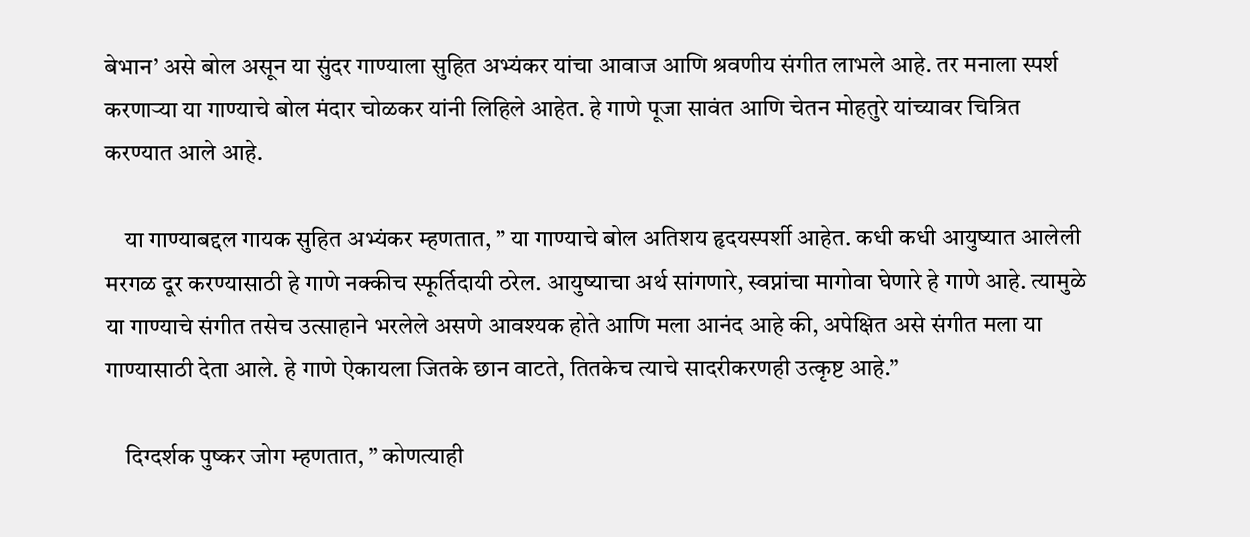बेभान’ असे बोल असून या सुंदर गाण्याला सुहित अभ्यंकर यांचा आवाज आणि श्रवणीय संगीत लाभले आहे. तर मनाला स्पर्श करणाऱ्या या गाण्याचे बोल मंदार चोळकर यांनी लिहिले आहेत. हे गाणे पूजा सावंत आणि चेतन मोहतुरे यांच्यावर चित्रित करण्यात आले आहे.

    या गाण्याबद्दल गायक सुहित अभ्यंकर म्हणतात, ” या गाण्याचे बोल अतिशय हृदयस्पर्शी आहेत. कधी कधी आयुष्यात आलेली मरगळ दूर करण्यासाठी हे गाणे नक्कीच स्फूर्तिदायी ठरेल. आयुष्याचा अर्थ सांगणारे, स्वप्नांचा मागोवा घेणारे हे गाणे आहे. त्यामुळे या गाण्याचे संगीत तसेच उत्साहाने भरलेले असणे आवश्यक होते आणि मला आनंद आहे की, अपेक्षित असे संगीत मला या गाण्यासाठी देता आले. हे गाणे ऐकायला जितके छान वाटते, तितकेच त्याचे सादरीकरणही उत्कृष्ट आहे.”

    दिग्दर्शक पुष्कर जोग म्हणतात, ” कोणत्याही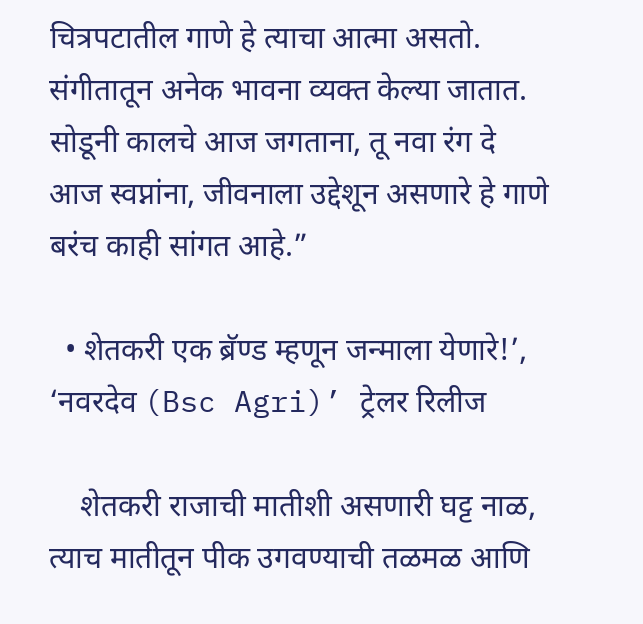चित्रपटातील गाणे हे त्याचा आत्मा असतो. संगीतातून अनेक भावना व्यक्त केल्या जातात. सोडूनी कालचे आज जगताना, तू नवा रंग दे आज स्वप्नांना, जीवनाला उद्देशून असणारे हे गाणे बरंच काही सांगत आहे.”

  • शेतकरी एक ब्रॅण्ड म्हणून जन्माला येणारे!’, ‘नवरदेव (Bsc Agri)’ ट्रेलर रिलीज

    शेतकरी राजाची मातीशी असणारी घट्ट नाळ, त्याच मातीतून पीक उगवण्याची तळमळ आणि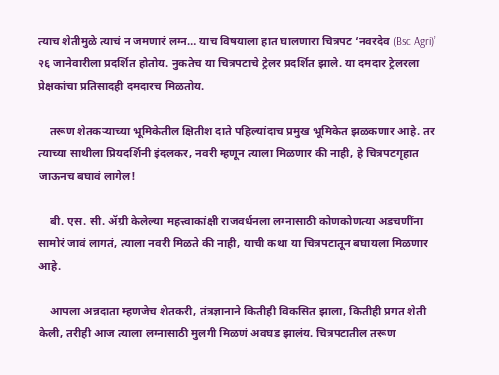त्याच शेतीमुळे त्याचं न जमणारं लग्न… याच विषयाला हात घालणारा चित्रपट ‘नवरदेव (Bsc Agri)’ २६ जानेवारीला प्रदर्शित होतोय. नुकतेच या चित्रपटाचे ट्रेलर प्रदर्शित झाले. या दमदार ट्रेलरला प्रेक्षकांचा प्रतिसादही दमदारच मिळतोय.

    तरूण शेतकऱ्याच्या भूमिकेतील क्षितीश दाते पहिल्यांदाच प्रमुख भूमिकेत झळकणार आहे. तर त्याच्या साथीला प्रियदर्शिनी इंदलकर, नवरी म्हणून त्याला मिळणार की नाही, हे चित्रपटगृहात जाऊनच बघावं लागेल!

    बी. एस. सी. ॲग्री केलेल्या महत्त्वाकांक्षी राजवर्धनला लग्नासाठी कोणकोणत्या अडचणींना सामोरं जावं लागतं, त्याला नवरी मिळते की नाही, याची कथा या चित्रपटातून बघायला मिळणार आहे.

    आपला अन्नदाता म्हणजेच शेतकरी, तंत्रज्ञानाने कितीही विकसित झाला, कितीही प्रगत शेती केली, तरीही आज त्याला लग्नासाठी मुलगी मिळणं अवघड झालंय. चित्रपटातील तरूण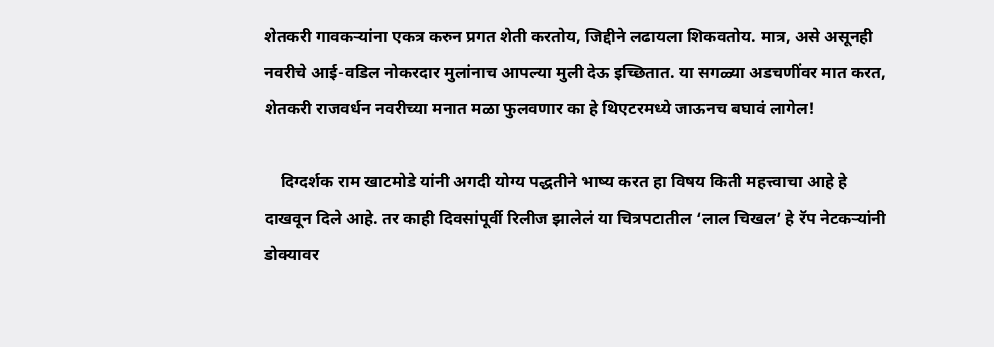शेतकरी गावकऱ्यांना एकत्र करुन प्रगत शेती करतोय, जिद्दीने लढायला शिकवतोय. मात्र, असे असूनही नवरीचे आई-वडिल नोकरदार मुलांनाच आपल्या मुली देऊ इच्छितात. या सगळ्या अडचणींवर मात करत, शेतकरी राजवर्धन नवरीच्या मनात मळा फुलवणार का हे थिएटरमध्ये जाऊनच बघावं लागेल!

    दिग्दर्शक राम खाटमोडे यांनी अगदी योग्य पद्धतीने भाष्य करत हा विषय किती महत्त्वाचा आहे हे दाखवून दिले आहे. तर काही दिवसांपूर्वी रिलीज झालेलं या चित्रपटातील ‘लाल चिखल’ हे रॅप नेटकऱ्यांनी डोक्यावर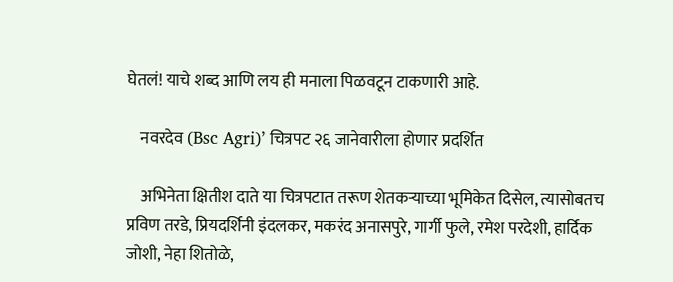घेतलं! याचे शब्द आणि लय ही मनाला पिळवटून टाकणारी आहे.

    नवरदेव (Bsc Agri)’ चित्रपट २६ जानेवारीला होणार प्रदर्शित

    अभिनेता क्षितीश दाते या चित्रपटात तरूण शेतकऱ्याच्या भूमिकेत दिसेल, त्यासोबतच प्रविण तरडे, प्रियदर्शिनी इंदलकर, मकरंद अनासपुरे, गार्गी फुले, रमेश परदेशी, हार्दिक जोशी, नेहा शितोळे,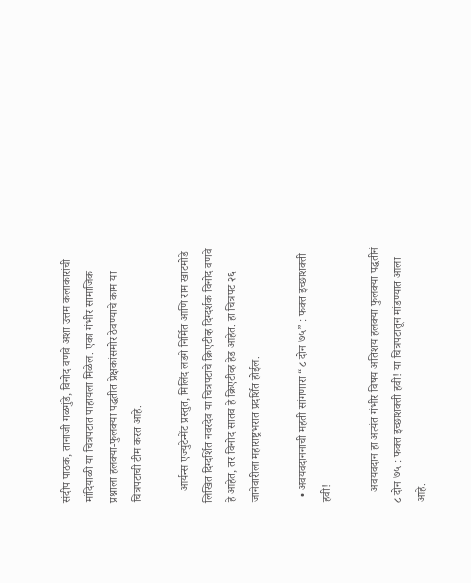संदीप पाठक, तानाजी गळगुंडे, विनोद वणवे अशा उत्तम कलाकारांची मांदियाळी या चित्रपटात पाहायला मिळेल. एका गंभीर सामाजिक प्रश्नाला हलक्या-फुलक्या पद्धतीत प्रेक्षकांसमोर ठेवण्याचे काम या चित्रपटाची टीम करत आहे.

    आर्यन्स एज्युटेन्मेंट प्रस्तुत, मिलिंद लडगे निर्मित आणि राम खाटमोडे लिखित दिग्दर्शित नवरदेव या चित्रपटाचे क्रिएटीव्ह दिग्दर्शक विनोद वणवे हे आहेत, तर विनोद सातव हे क्रिएटीव्ह हेड आहेत. हा चित्रपट २६ जानेवारीला महाराष्ट्रभरात प्रदर्शित होईल.

  • अवयवदाननाची महती सांगणारा “८ दोन ७५” : फक्त इच्छाशक्ती हवी!

    अवयवदान हा अत्यंत गंभीर विषय अतिशय हलक्या फुलक्या पद्धतीनं ८ दोन ७५ : फक्त इच्छाशक्ती हवी! या चित्रपटातून मांडण्यात आला आहे.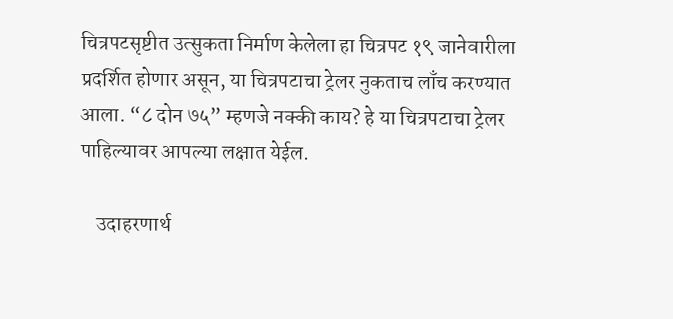चित्रपटसृष्टीत उत्सुकता निर्माण केलेला हा चित्रपट १९ जानेवारीला प्रदर्शित होणार असून, या चित्रपटाचा ट्रेलर नुकताच लाँच करण्यात आला. “८ दोन ७५” म्हणजे नक्की काय? हे या चित्रपटाचा ट्रेलर पाहिल्यावर आपल्या लक्षात येईल.

    उदाहरणार्थ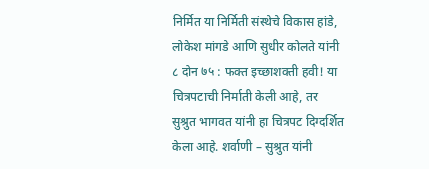निर्मित या निर्मिती संस्थेचे विकास हांडे, लोकेश मांगडे आणि सुधीर कोलते यांनी ८ दोन ७५ : फक्त इच्छाशक्ती हवी! या चित्रपटाची निर्माती केली आहे, तर सुश्रुत भागवत यांनी हा चित्रपट दिग्दर्शित केला आहे. शर्वाणी – सुश्रुत यांनी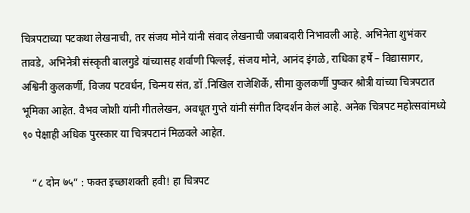चित्रपटाच्या पटकथा लेखनाची, तर संजय मोने यांनी संवाद लेखनाची जबाबदारी निभावली आहे. अभिनेता शुभंकर तावडे, अभिनेत्री संस्कृती बालगुडे यांच्यासह शर्वाणी पिल्लई, संजय मोने, आनंद इंगळे, राधिका हर्षे – विद्यासागर, अश्विनी कुलकर्णी, विजय पटवर्धन, चिन्मय संत, डॉ .निखिल राजेशिर्के, सीमा कुलकर्णी पुष्कर श्रोत्री यांच्या चित्रपटात भूमिका आहेत. वैभव जोशी यांनी गीतलेखन, अवधूत गुप्ते यांनी संगीत दिग्दर्शन केलं आहे. अनेक चित्रपट महोत्सवांमध्ये ९० पेक्षाही अधिक पुरस्कार या चित्रपटानं मिळवले आहेत.

    “८ दोन ७५” : फक्त इच्छाशक्ती हवी! हा चित्रपट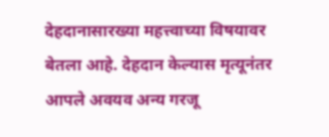देहदानासारख्या महत्त्वाच्या विषयावर बेतला आहे. देहदान केल्यास मृत्यूनंतर आपले अवयव अन्य गरजू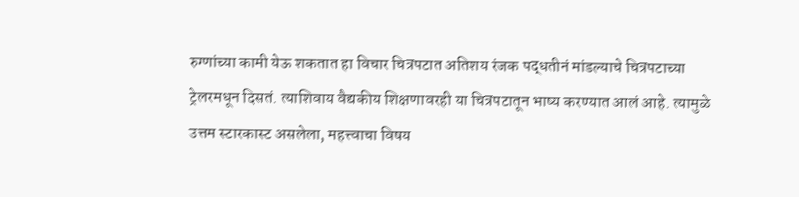रुग्णांच्या कामी येऊ शकतात हा विचार चित्रपटात अतिशय रंजक पद्धतीनं मांडल्याचे चित्रपटाच्या ट्रेलरमधून दिसतं. त्याशिवाय वैद्यकीय शिक्षणावरही या चित्रपटातून भाष्य करण्यात आलं आहे. त्यामुळे उत्तम स्टारकास्ट असलेला, महत्त्वाचा विषय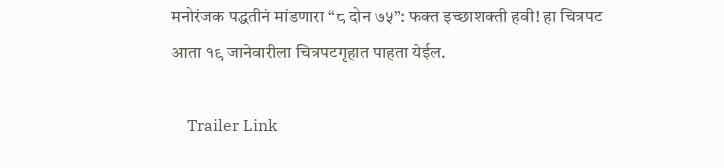मनोरंजक पद्धतीनं मांडणारा “८ दोन ७५”: फक्त इच्छाशक्ती हवी! हा चित्रपट आता १९ जानेवारीला चित्रपटगृहात पाहता येईल.

    Trailer Link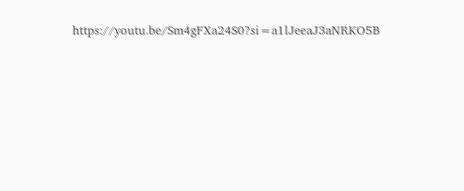https://youtu.be/Sm4gFXa24S0?si=a1lJeeaJ3aNRKO5B